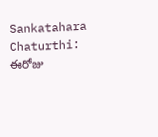Sankatahara Chaturthi: ఈరోజు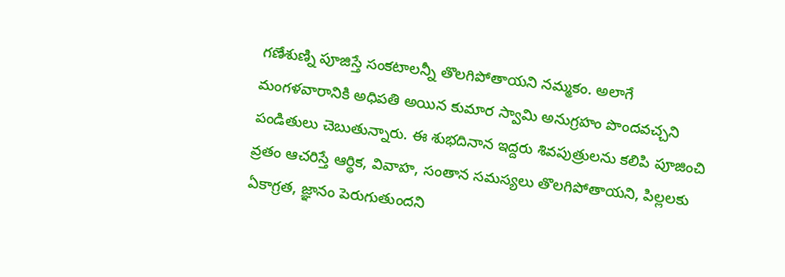గణేశుణ్ని పూజిస్తే సంకటాలన్నీ తొలగిపోతాయని నమ్మకం. అలాగే మంగళవారానికి అధిపతి అయిన కుమార స్వామి అనుగ్రహం పొందవచ్చని పండితులు చెబుతున్నారు. ఈ శుభదినాన ఇద్దరు శివపుత్రులను కలిపి పూజించి వ్రతం ఆచరిస్తే ఆర్థిక, వివాహ, సంతాన సమస్యలు తొలగిపోతాయని, పిల్లలకు ఏకాగ్రత, జ్ఞానం పెరుగుతుందని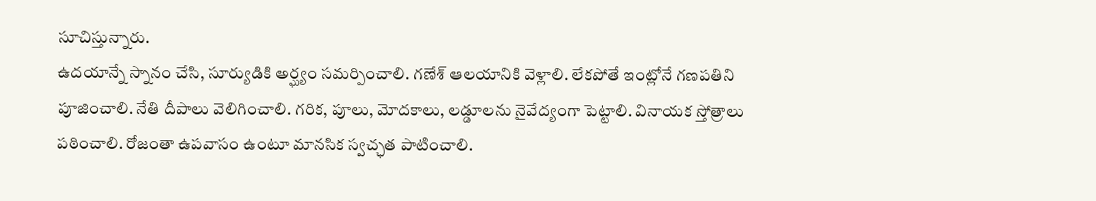సూచిస్తున్నారు.
ఉదయాన్నే స్నానం చేసి, సూర్యుడికి అర్ఘ్యం సమర్పించాలి. గణేశ్ ఆలయానికి వెళ్లాలి. లేకపోతే ఇంట్లోనే గణపతిని పూజించాలి. నేతి దీపాలు వెలిగించాలి. గరిక, పూలు, మోదకాలు, లడ్డూలను నైవేద్యంగా పెట్టాలి. వినాయక స్తోత్రాలు పఠించాలి. రోజంతా ఉపవాసం ఉంటూ మానసిక స్వచ్ఛత పాటించాలి.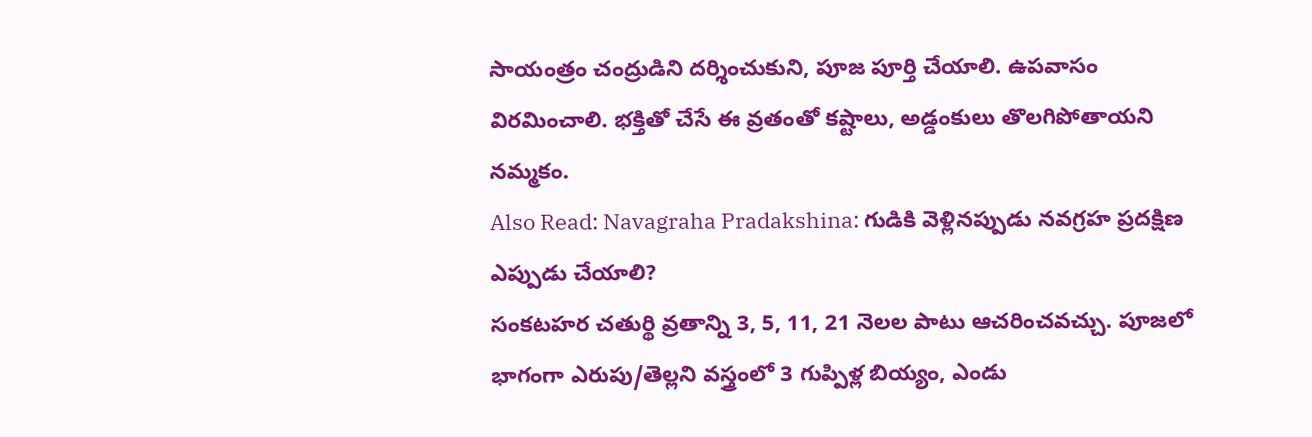సాయంత్రం చంద్రుడిని దర్శించుకుని, పూజ పూర్తి చేయాలి. ఉపవాసం విరమించాలి. భక్తితో చేసే ఈ వ్రతంతో కష్టాలు, అడ్డంకులు తొలగిపోతాయని నమ్మకం.
Also Read: Navagraha Pradakshina: గుడికి వెళ్లినప్పుడు నవగ్రహ ప్రదక్షిణ ఎప్పుడు చేయాలి?
సంకటహర చతుర్థి వ్రతాన్ని 3, 5, 11, 21 నెలల పాటు ఆచరించవచ్చు. పూజలో భాగంగా ఎరుపు/తెల్లని వస్త్రంలో 3 గుప్పిళ్ల బియ్యం, ఎండు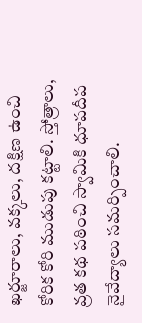ఖర్జూరాలు, వక్కలు, దక్షిణ ఉంచి కోరిక కోరి ముడుపు కట్టాలి. స్తోత్రాలు, వ్రత కథ పఠించి స్వామికి ధూపదీప నైవేద్యాలు సమర్పించాలి.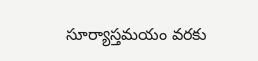సూర్యాస్తమయం వరకు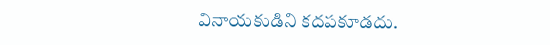వినాయకుడిని కదపకూడదు.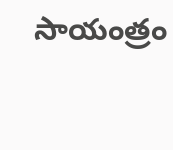సాయంత్రం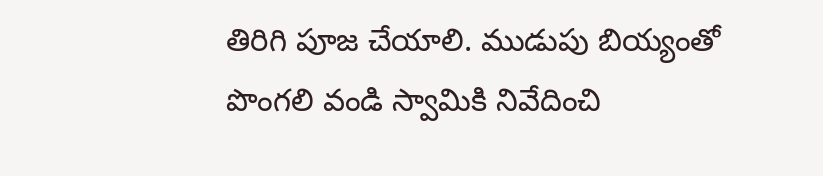తిరిగి పూజ చేయాలి. ముడుపు బియ్యంతో పొంగలి వండి స్వామికి నివేదించి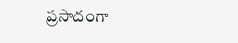ప్రసాదంగా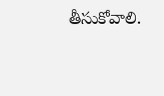తీసుకోవాలి.